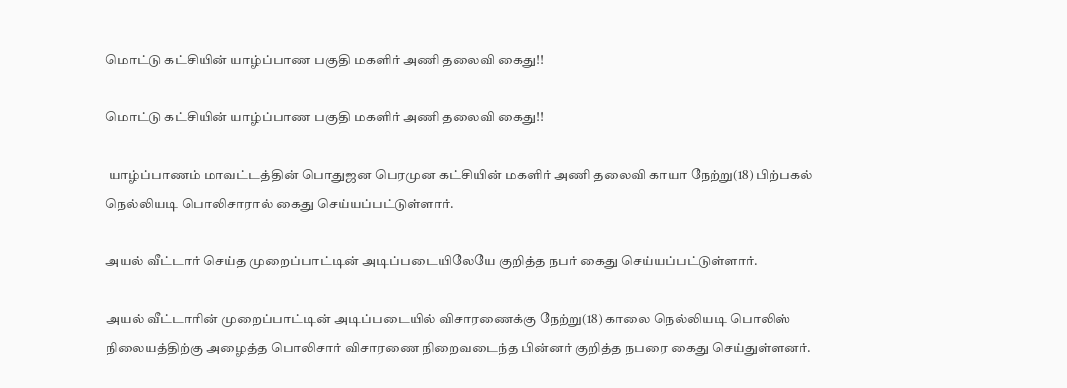மொட்டு கட்சியின் யாழ்ப்பாண பகுதி மகளிர் அணி தலைவி கைது!!

மொட்டு கட்சியின் யாழ்ப்பாண பகுதி மகளிர் அணி தலைவி கைது!!

 யாழ்ப்பாணம் மாவட்டத்தின் பொதுஜன பெரமுன கட்சியின் மகளிர் அணி தலைவி காயா நேற்று(18) பிற்பகல் நெல்லியடி பொலிசாரால் கைது செய்யப்பட்டுள்ளார்.

அயல் வீட்டார் செய்த முறைப்பாட்டின் அடிப்படையிலேயே குறித்த நபர் கைது செய்யப்பட்டுள்ளார்.

அயல் வீட்டாரின் முறைப்பாட்டின் அடிப்படையில் விசாரணைக்கு நேற்று(18) காலை நெல்லியடி பொலிஸ் நிலையத்திற்கு அழைத்த பொலிசார் விசாரணை நிறைவடைந்த பின்னர் குறித்த நபரை கைது செய்துள்ளனர்.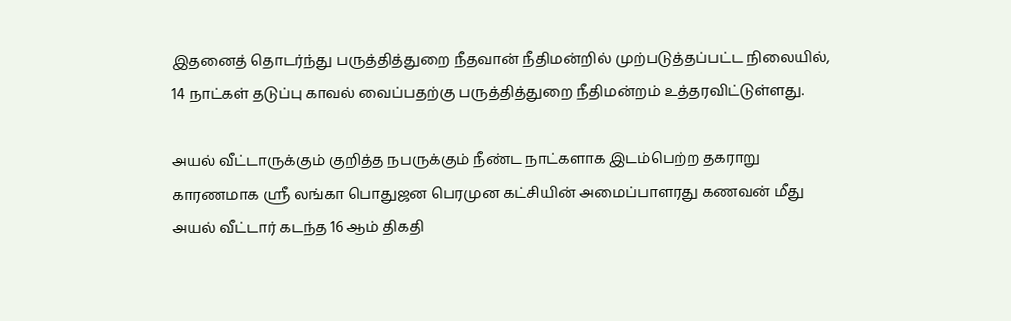இதனைத் தொடர்ந்து பருத்தித்துறை நீதவான் நீதிமன்றில் முற்படுத்தப்பட்ட நிலையில், 14 நாட்கள் தடுப்பு காவல் வைப்பதற்கு பருத்தித்துறை நீதிமன்றம் உத்தரவிட்டுள்ளது.

அயல் வீட்டாருக்கும் குறித்த நபருக்கும் நீண்ட நாட்களாக இடம்பெற்ற தகராறு காரணமாக ஸ்ரீ லங்கா பொதுஜன பெரமுன கட்சியின் அமைப்பாளரது கணவன் மீது அயல் வீட்டார் கடந்த 16 ஆம் திகதி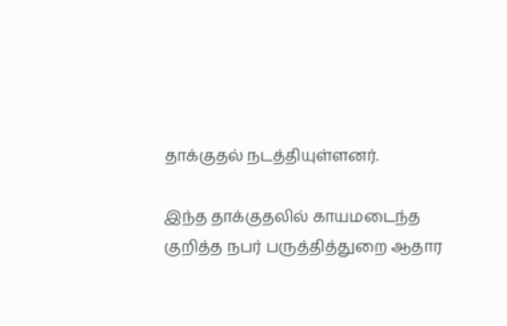தாக்குதல் நடத்தியுள்ளனர்.

இந்த தாக்குதலில் காயமடைந்த குறித்த நபர் பருத்தித்துறை ஆதார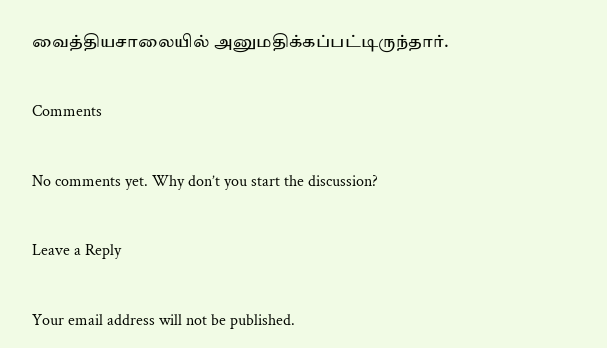வைத்தியசாலையில் அனுமதிக்கப்பட்டிருந்தார்.

Comments

No comments yet. Why don’t you start the discussion?

Leave a Reply

Your email address will not be published.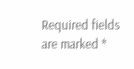Required fields are marked *